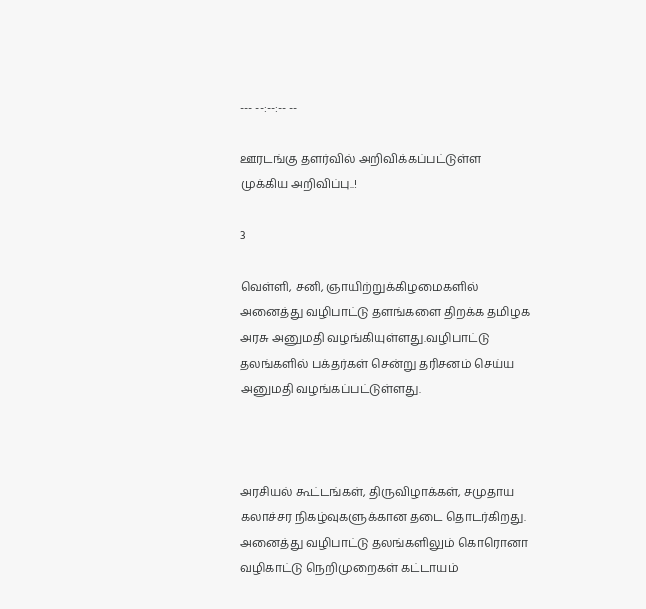--- --:--:-- --

ஊரடங்கு தளர்வில் அறிவிக்கப்பட்டுள்ள முக்கிய அறிவிப்பு..!

3

வெள்ளி, சனி, ஞாயிற்றுக்கிழமைகளில் அனைத்து வழிபாட்டு தளங்களை திறக்க தமிழக அரசு அனுமதி வழங்கியுள்ளது.வழிபாட்டு தலங்களில் பக்தர்கள் சென்று தரிசனம் செய்ய அனுமதி வழங்கப்பட்டுள்ளது.



அரசியல் கூட்டங்கள், திருவிழாக்கள், சமுதாய கலாச்சர நிகழ்வுகளுக்கான தடை தொடர்கிறது. அனைத்து வழிபாட்டு தலங்களிலும் கொரொனா வழிகாட்டு நெறிமுறைகள் கட்டாயம்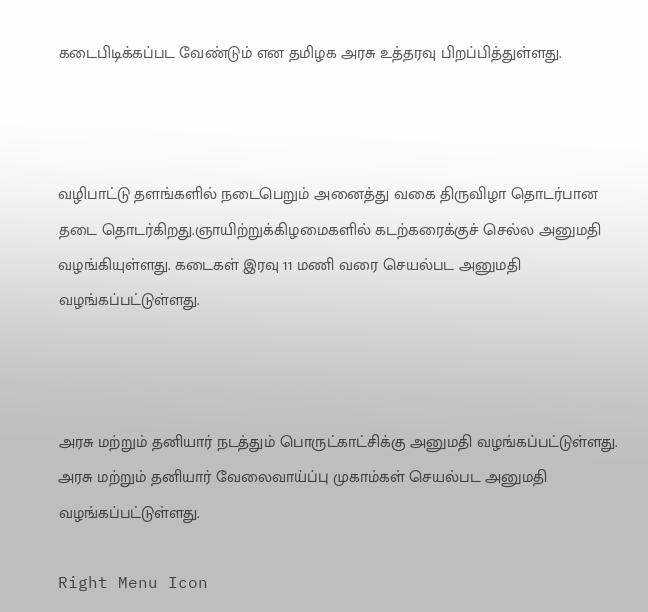கடைபிடிக்கப்பட வேண்டும் என தமிழக அரசு உத்தரவு பிறப்பித்துள்ளது.



வழிபாட்டு தளங்களில் நடைபெறும் அனைத்து வகை திருவிழா தொடர்பான தடை தொடர்கிறது.ஞாயிற்றுக்கிழமைகளில் கடற்கரைக்குச் செல்ல அனுமதி வழங்கியுள்ளது. கடைகள் இரவு 11 மணி வரை செயல்பட அனுமதி வழங்கப்பட்டுள்ளது.



அரசு மற்றும் தனியார் நடத்தும் பொருட்காட்சிக்கு அனுமதி வழங்கப்பட்டுள்ளது. அரசு மற்றும் தனியார் வேலைவாய்ப்பு முகாம்கள் செயல்பட அனுமதி வழங்கப்பட்டுள்ளது.

Right Menu Icon